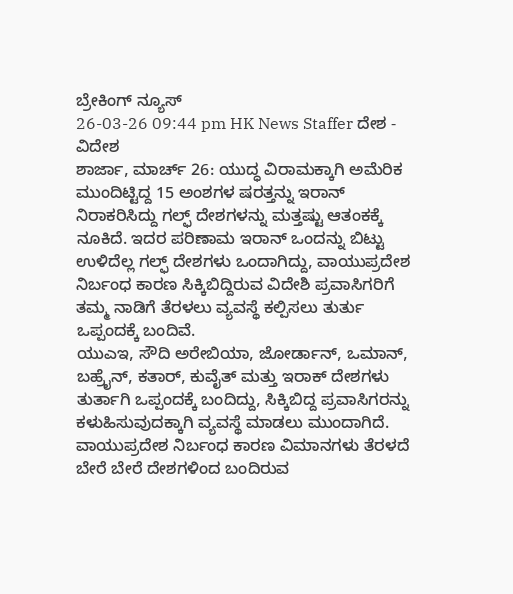ಬ್ರೇಕಿಂಗ್ ನ್ಯೂಸ್
26-03-26 09:44 pm HK News Staffer ದೇಶ - ವಿದೇಶ
ಶಾರ್ಜಾ, ಮಾರ್ಚ್ 26: ಯುದ್ಧ ವಿರಾಮಕ್ಕಾಗಿ ಅಮೆರಿಕ ಮುಂದಿಟ್ಟಿದ್ದ 15 ಅಂಶಗಳ ಷರತ್ತನ್ನು ಇರಾನ್ ನಿರಾಕರಿಸಿದ್ದು ಗಲ್ಫ್ ದೇಶಗಳನ್ನು ಮತ್ತಷ್ಟು ಆತಂಕಕ್ಕೆ ನೂಕಿದೆ. ಇದರ ಪರಿಣಾಮ ಇರಾನ್ ಒಂದನ್ನು ಬಿಟ್ಟು ಉಳಿದೆಲ್ಲ ಗಲ್ಫ್ ದೇಶಗಳು ಒಂದಾಗಿದ್ದು, ವಾಯುಪ್ರದೇಶ ನಿರ್ಬಂಧ ಕಾರಣ ಸಿಕ್ಕಿಬಿದ್ದಿರುವ ವಿದೇಶಿ ಪ್ರವಾಸಿಗರಿಗೆ ತಮ್ಮ ನಾಡಿಗೆ ತೆರಳಲು ವ್ಯವಸ್ಥೆ ಕಲ್ಪಿಸಲು ತುರ್ತು ಒಪ್ಪಂದಕ್ಕೆ ಬಂದಿವೆ.
ಯುಎಇ, ಸೌದಿ ಅರೇಬಿಯಾ, ಜೋರ್ಡಾನ್, ಒಮಾನ್, ಬಹ್ರೈನ್, ಕತಾರ್, ಕುವೈತ್ ಮತ್ತು ಇರಾಕ್ ದೇಶಗಳು ತುರ್ತಾಗಿ ಒಪ್ಪಂದಕ್ಕೆ ಬಂದಿದ್ದು, ಸಿಕ್ಕಿಬಿದ್ದ ಪ್ರವಾಸಿಗರನ್ನು ಕಳುಹಿಸುವುದಕ್ಕಾಗಿ ವ್ಯವಸ್ಥೆ ಮಾಡಲು ಮುಂದಾಗಿದೆ. ವಾಯುಪ್ರದೇಶ ನಿರ್ಬಂಧ ಕಾರಣ ವಿಮಾನಗಳು ತೆರಳದೆ ಬೇರೆ ಬೇರೆ ದೇಶಗಳಿಂದ ಬಂದಿರುವ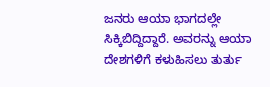ಜನರು ಆಯಾ ಭಾಗದಲ್ಲೇ ಸಿಕ್ಕಿಬಿದ್ದಿದ್ದಾರೆ. ಅವರನ್ನು ಆಯಾ ದೇಶಗಳಿಗೆ ಕಳುಹಿಸಲು ತುರ್ತು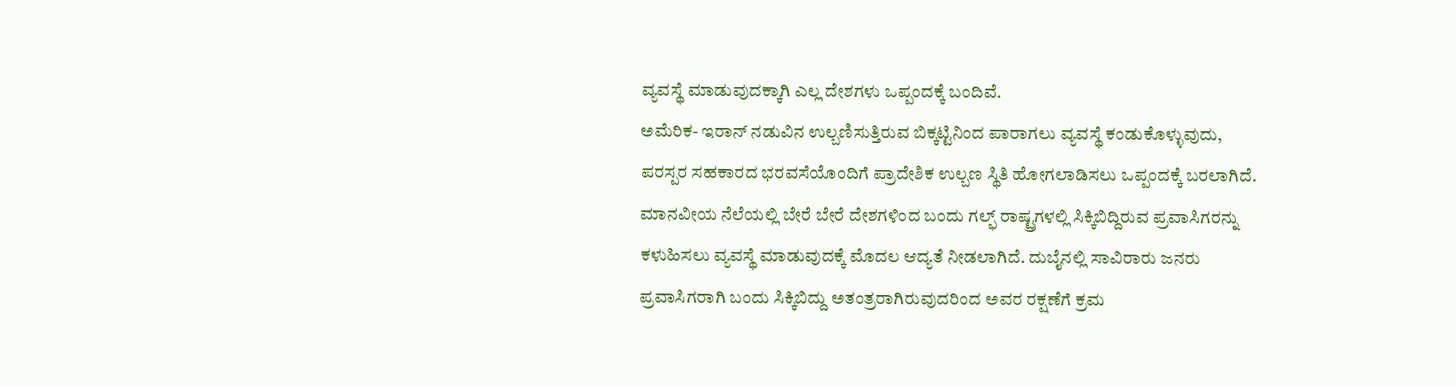ವ್ಯವಸ್ಥೆ ಮಾಡುವುದಕ್ಕಾಗಿ ಎಲ್ಲ ದೇಶಗಳು ಒಪ್ಪಂದಕ್ಕೆ ಬಂದಿವೆ.
ಅಮೆರಿಕ- ಇರಾನ್ ನಡುವಿನ ಉಲ್ಬಣಿಸುತ್ತಿರುವ ಬಿಕ್ಕಟ್ಟಿನಿಂದ ಪಾರಾಗಲು ವ್ಯವಸ್ಥೆ ಕಂಡುಕೊಳ್ಳುವುದು, ಪರಸ್ಪರ ಸಹಕಾರದ ಭರವಸೆಯೊಂದಿಗೆ ಪ್ರಾದೇಶಿಕ ಉಲ್ಬಣ ಸ್ಥಿತಿ ಹೋಗಲಾಡಿಸಲು ಒಪ್ಪಂದಕ್ಕೆ ಬರಲಾಗಿದೆ. ಮಾನವೀಯ ನೆಲೆಯಲ್ಲಿ ಬೇರೆ ಬೇರೆ ದೇಶಗಳಿಂದ ಬಂದು ಗಲ್ಫ್ ರಾಷ್ಟ್ರಗಳಲ್ಲಿ ಸಿಕ್ಕಿಬಿದ್ದಿರುವ ಪ್ರವಾಸಿಗರನ್ನು ಕಳುಹಿಸಲು ವ್ಯವಸ್ಥೆ ಮಾಡುವುದಕ್ಕೆ ಮೊದಲ ಆದ್ಯತೆ ನೀಡಲಾಗಿದೆ. ದುಬೈನಲ್ಲಿ ಸಾವಿರಾರು ಜನರು ಪ್ರವಾಸಿಗರಾಗಿ ಬಂದು ಸಿಕ್ಕಿಬಿದ್ದು ಅತಂತ್ರರಾಗಿರುವುದರಿಂದ ಅವರ ರಕ್ಷಣೆಗೆ ಕ್ರಮ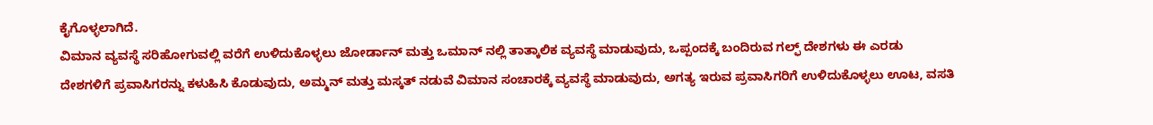ಕೈಗೊಳ್ಳಲಾಗಿದೆ.
ವಿಮಾನ ವ್ಯವಸ್ಥೆ ಸರಿಹೋಗುವಲ್ಲಿ ವರೆಗೆ ಉಳಿದುಕೊಳ್ಳಲು ಜೋರ್ಡಾನ್ ಮತ್ತು ಒಮಾನ್ ನಲ್ಲಿ ತಾತ್ಕಾಲಿಕ ವ್ಯವಸ್ಥೆ ಮಾಡುವುದು, ಒಪ್ಪಂದಕ್ಕೆ ಬಂದಿರುವ ಗಲ್ಫ್ ದೇಶಗಳು ಈ ಎರಡು ದೇಶಗಳಿಗೆ ಪ್ರವಾಸಿಗರನ್ನು ಕಳುಹಿಸಿ ಕೊಡುವುದು, ಅಮ್ಮನ್ ಮತ್ತು ಮಸ್ಕತ್ ನಡುವೆ ವಿಮಾನ ಸಂಚಾರಕ್ಕೆ ವ್ಯವಸ್ಥೆ ಮಾಡುವುದು, ಅಗತ್ಯ ಇರುವ ಪ್ರವಾಸಿಗರಿಗೆ ಉಳಿದುಕೊಳ್ಳಲು ಊಟ, ವಸತಿ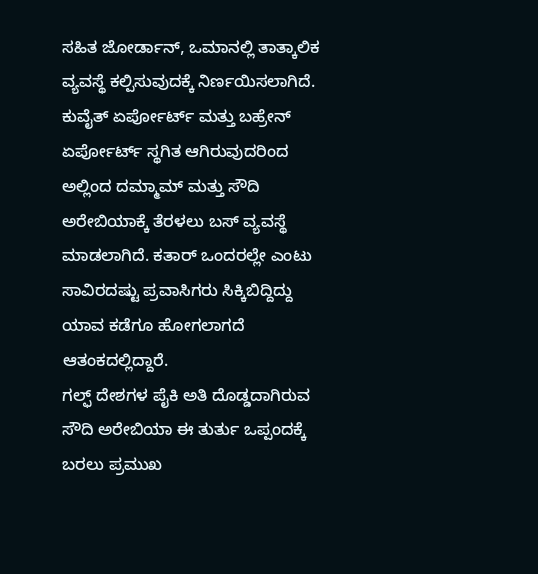ಸಹಿತ ಜೋರ್ಡಾನ್, ಒಮಾನಲ್ಲಿ ತಾತ್ಕಾಲಿಕ ವ್ಯವಸ್ಥೆ ಕಲ್ಪಿಸುವುದಕ್ಕೆ ನಿರ್ಣಯಿಸಲಾಗಿದೆ. ಕುವೈತ್ ಏರ್ಪೋರ್ಟ್ ಮತ್ತು ಬಹ್ರೇನ್ ಏರ್ಪೋರ್ಟ್ ಸ್ಥಗಿತ ಆಗಿರುವುದರಿಂದ ಅಲ್ಲಿಂದ ದಮ್ಮಾಮ್ ಮತ್ತು ಸೌದಿ ಅರೇಬಿಯಾಕ್ಕೆ ತೆರಳಲು ಬಸ್ ವ್ಯವಸ್ಥೆ ಮಾಡಲಾಗಿದೆ. ಕತಾರ್ ಒಂದರಲ್ಲೇ ಎಂಟು ಸಾವಿರದಷ್ಟು ಪ್ರವಾಸಿಗರು ಸಿಕ್ಕಿಬಿದ್ದಿದ್ದು ಯಾವ ಕಡೆಗೂ ಹೋಗಲಾಗದೆ ಆತಂಕದಲ್ಲಿದ್ದಾರೆ.
ಗಲ್ಫ್ ದೇಶಗಳ ಪೈಕಿ ಅತಿ ದೊಡ್ಡದಾಗಿರುವ ಸೌದಿ ಅರೇಬಿಯಾ ಈ ತುರ್ತು ಒಪ್ಪಂದಕ್ಕೆ ಬರಲು ಪ್ರಮುಖ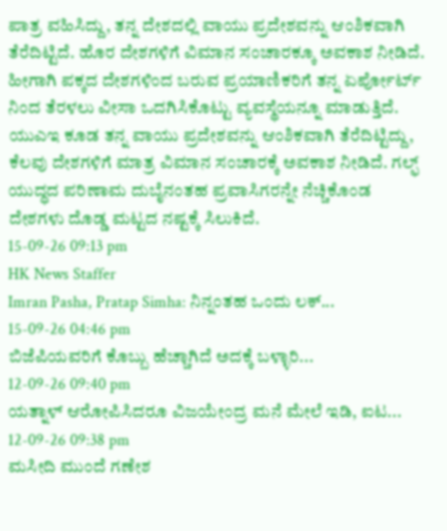ಪಾತ್ರ ವಹಿಸಿದ್ದು, ತನ್ನ ದೇಶದಲ್ಲಿ ವಾಯು ಪ್ರದೇಶವನ್ನು ಆಂಶಿಕವಾಗಿ ತೆರೆದಿಟ್ಟಿದೆ. ಹೊರ ದೇಶಗಳಿಗೆ ವಿಮಾನ ಸಂಚಾರಕ್ಕೂ ಅವಕಾಶ ನೀಡಿದೆ. ಹೀಗಾಗಿ ಪಕ್ಕದ ದೇಶಗಳಿಂದ ಬರುವ ಪ್ರಯಾಣಿಕರಿಗೆ ತನ್ನ ಏರ್ಪೋರ್ಟ್ ನಿಂದ ತೆರಳಲು ವೀಸಾ ಒದಗಿಸಿಕೊಟ್ಟು ವ್ಯವಸ್ಥೆಯನ್ನೂ ಮಾಡುತ್ತಿದೆ. ಯುಎಇ ಕೂಡ ತನ್ನ ವಾಯು ಪ್ರದೇಶವನ್ನು ಆಂಶಿಕವಾಗಿ ತೆರೆದಿಟ್ಟಿದ್ದು, ಕೆಲವು ದೇಶಗಳಿಗೆ ಮಾತ್ರ ವಿಮಾನ ಸಂಚಾರಕ್ಕೆ ಅವಕಾಶ ನೀಡಿದೆ. ಗಲ್ಫ್ ಯುದ್ಧದ ಪರಿಣಾಮ ದುಬೈನಂತಹ ಪ್ರವಾಸಿಗರನ್ನೇ ನೆಚ್ಚಿಕೊಂಡ ದೇಶಗಳು ದೊಡ್ಡ ಮಟ್ಟದ ನಷ್ಟಕ್ಕೆ ಸಿಲುಕಿದೆ.
15-09-26 09:13 pm
HK News Staffer
Imran Pasha, Pratap Simha: ನಿನ್ನಂತಹ ಒಂದು ಲಕ್...
15-09-26 04:46 pm
ಬಿಜೆಪಿಯವರಿಗೆ ಕೊಬ್ಬು ಹೆಚ್ಚಾಗಿದೆ ಅದಕ್ಕೆ ಬಳ್ಳಾರಿ...
12-09-26 09:40 pm
ಯತ್ನಾಳ್ ಆರೋಪಿಸಿದರೂ ವಿಜಯೇಂದ್ರ ಮನೆ ಮೇಲೆ ಇಡಿ, ಐಟ...
12-09-26 09:38 pm
ಮಸೀದಿ ಮುಂದೆ ಗಣೇಶ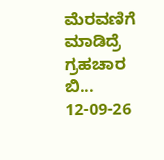ಮೆರವಣಿಗೆ ಮಾಡಿದ್ರೆ ಗ್ರಹಚಾರ ಬಿ...
12-09-26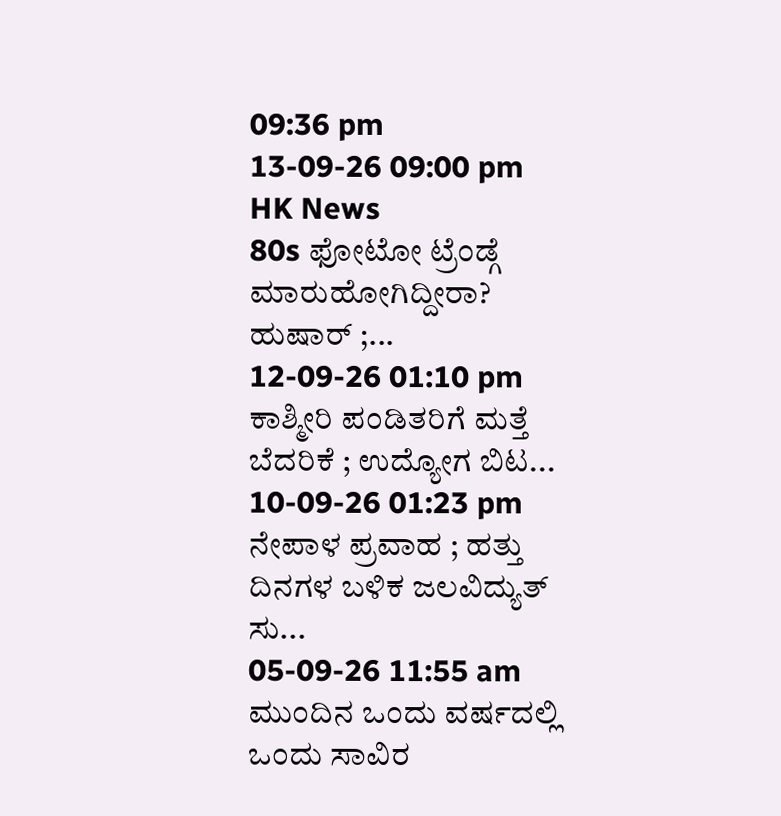09:36 pm
13-09-26 09:00 pm
HK News
80s ಫೋಟೋ ಟ್ರೆಂಡ್ಗೆ ಮಾರುಹೋಗಿದ್ದೀರಾ? ಹುಷಾರ್ ;...
12-09-26 01:10 pm
ಕಾಶ್ಮೀರಿ ಪಂಡಿತರಿಗೆ ಮತ್ತೆ ಬೆದರಿಕೆ ; ಉದ್ಯೋಗ ಬಿಟ...
10-09-26 01:23 pm
ನೇಪಾಳ ಪ್ರವಾಹ ; ಹತ್ತು ದಿನಗಳ ಬಳಿಕ ಜಲವಿದ್ಯುತ್ ಸು...
05-09-26 11:55 am
ಮುಂದಿನ ಒಂದು ವರ್ಷದಲ್ಲಿ ಒಂದು ಸಾವಿರ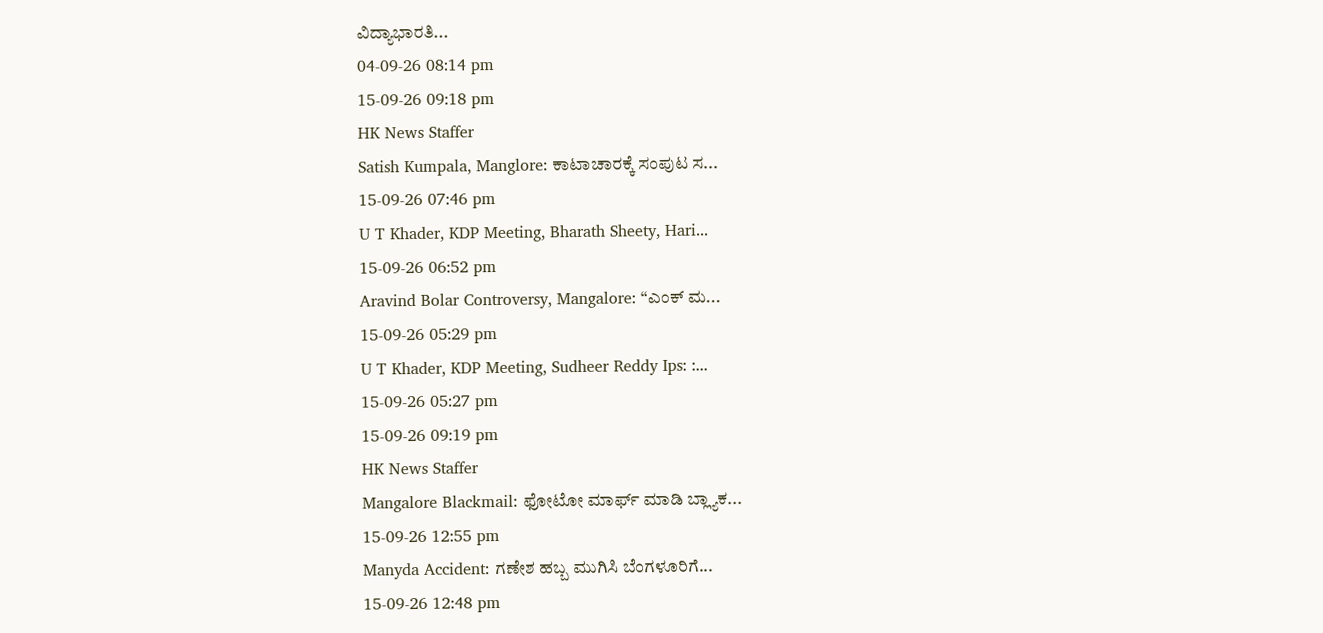ವಿದ್ಯಾಭಾರತಿ...
04-09-26 08:14 pm
15-09-26 09:18 pm
HK News Staffer
Satish Kumpala, Manglore: ಕಾಟಾಚಾರಕ್ಕೆ ಸಂಪುಟ ಸ...
15-09-26 07:46 pm
U T Khader, KDP Meeting, Bharath Sheety, Hari...
15-09-26 06:52 pm
Aravind Bolar Controversy, Mangalore: “ಎಂಕ್ ಮ...
15-09-26 05:29 pm
U T Khader, KDP Meeting, Sudheer Reddy Ips: :...
15-09-26 05:27 pm
15-09-26 09:19 pm
HK News Staffer
Mangalore Blackmail: ಫೋಟೋ ಮಾರ್ಫ್ ಮಾಡಿ ಬ್ಲ್ಯಾಕ...
15-09-26 12:55 pm
Manyda Accident: ಗಣೇಶ ಹಬ್ಬ ಮುಗಿಸಿ ಬೆಂಗಳೂರಿಗೆ...
15-09-26 12:48 pm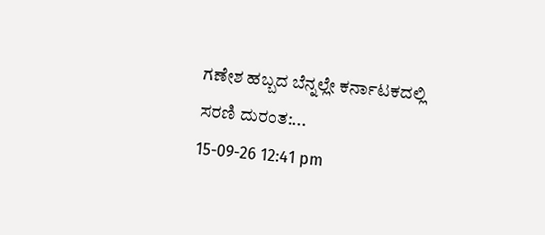ಗಣೇಶ ಹಬ್ಬದ ಬೆನ್ನಲ್ಲೇ ಕರ್ನಾಟಕದಲ್ಲಿ ಸರಣಿ ದುರಂತ:...
15-09-26 12:41 pm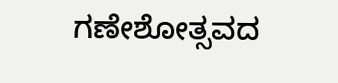ಗಣೇಶೋತ್ಸವದ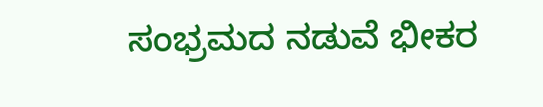ಸಂಭ್ರಮದ ನಡುವೆ ಭೀಕರ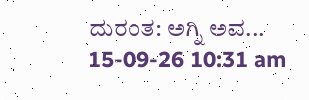ದುರಂತ: ಅಗ್ನಿ ಅವ...
15-09-26 10:31 am